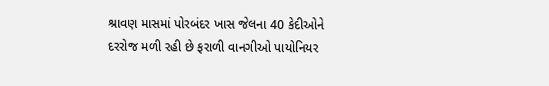શ્રાવણ માસમાં પોરબંદર ખાસ જેલના 40 કેદીઓને દરરોજ મળી રહી છે ફરાળી વાનગીઓ પાયોનિયર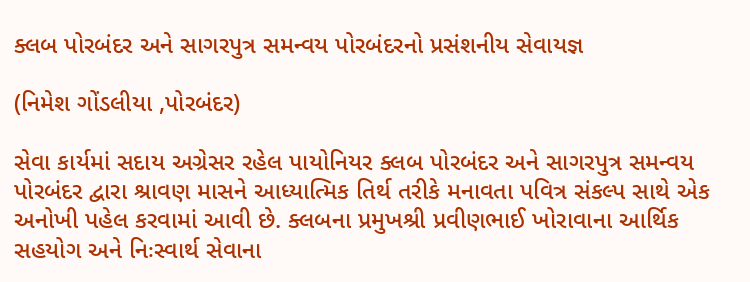ક્લબ પોરબંદર અને સાગરપુત્ર સમન્વય પોરબંદરનો પ્રસંશનીય સેવાયજ્ઞ

(નિમેશ ગોંડલીયા ,પોરબંદર)

સેવા કાર્યમાં સદાય અગ્રેસર રહેલ પાયોનિયર ક્લબ પોરબંદર અને સાગરપુત્ર સમન્વય પોરબંદર દ્વારા શ્રાવણ માસને આધ્યાત્મિક તિર્થ તરીકે મનાવતા પવિત્ર સંકલ્પ સાથે એક અનોખી પહેલ કરવામાં આવી છે. ક્લબના પ્રમુખશ્રી પ્રવીણભાઈ ખોરાવાના આર્થિક સહયોગ અને નિઃસ્વાર્થ સેવાના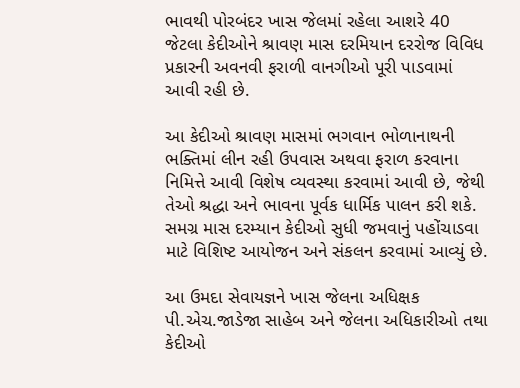ભાવથી પોરબંદર ખાસ જેલમાં રહેલા આશરે 40 જેટલા કેદીઓને શ્રાવણ માસ દરમિયાન દરરોજ વિવિધ પ્રકારની અવનવી ફરાળી વાનગીઓ પૂરી પાડવામાં આવી રહી છે.

આ કેદીઓ શ્રાવણ માસમાં ભગવાન ભોળાનાથની ભક્તિમાં લીન રહી ઉપવાસ અથવા ફરાળ કરવાના નિમિત્તે આવી વિશેષ વ્યવસ્થા કરવામાં આવી છે, જેથી તેઓ શ્રદ્ધા અને ભાવના પૂર્વક ધાર્મિક પાલન કરી શકે. સમગ્ર માસ દરમ્યાન કેદીઓ સુધી જમવાનું પહોંચાડવા માટે વિશિષ્ટ આયોજન અને સંકલન કરવામાં આવ્યું છે.

આ ઉમદા સેવાયજ્ઞને ખાસ જેલના અધિક્ષક  પી.એચ.જાડેજા સાહેબ અને જેલના અધિકારીઓ તથા કેદીઓ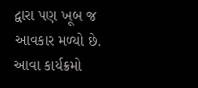દ્વારા પણ ખૂબ જ આવકાર મળ્યો છે. આવા કાર્યક્રમો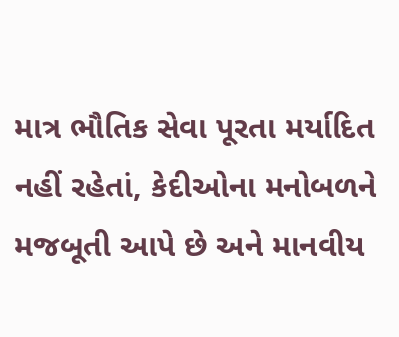માત્ર ભૌતિક સેવા પૂરતા મર્યાદિત નહીં રહેતાં, કેદીઓના મનોબળને મજબૂતી આપે છે અને માનવીય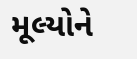મૂલ્યોને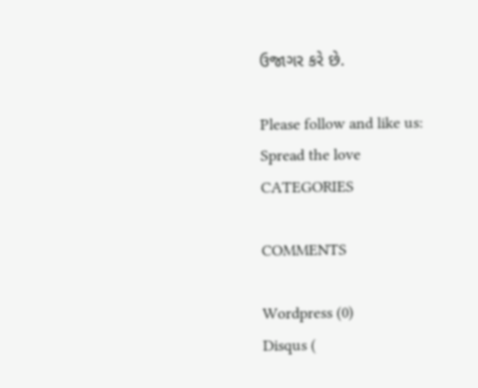ઉજાગર કરે છે.

Please follow and like us:
Spread the love
CATEGORIES

COMMENTS

Wordpress (0)
Disqus (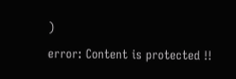)
error: Content is protected !!